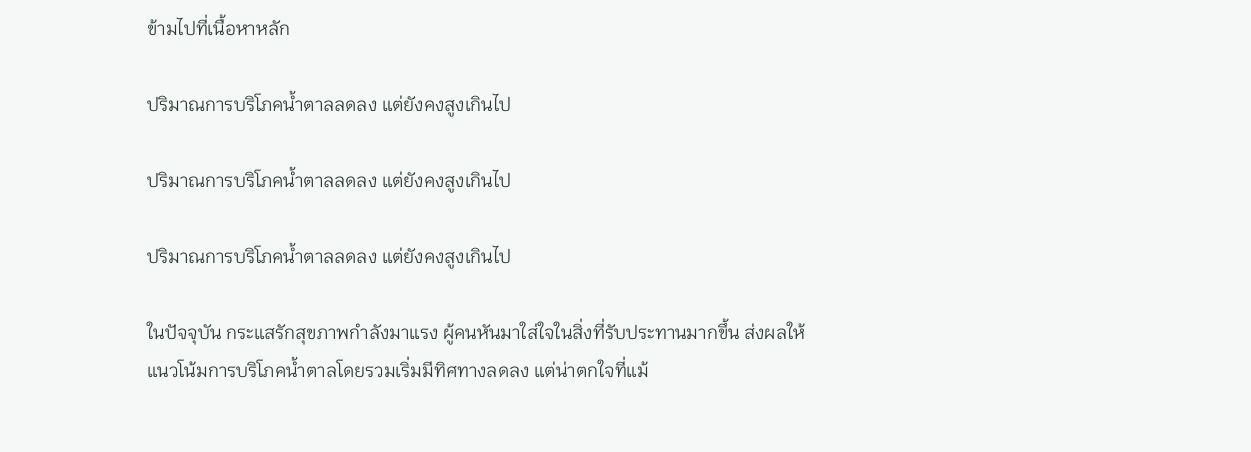ข้ามไปที่เนื้อหาหลัก

ปริมาณการบริโภคน้ำตาลลดลง แต่ยังคงสูงเกินไป

ปริมาณการบริโภคน้ำตาลลดลง แต่ยังคงสูงเกินไป

ปริมาณการบริโภคน้ำตาลลดลง แต่ยังคงสูงเกินไป

ในปัจจุบัน กระแสรักสุขภาพกำลังมาแรง ผู้คนหันมาใส่ใจในสิ่งที่รับประทานมากขึ้น ส่งผลให้แนวโน้มการบริโภคน้ำตาลโดยรวมเริ่มมีทิศทางลดลง แต่น่าตกใจที่แม้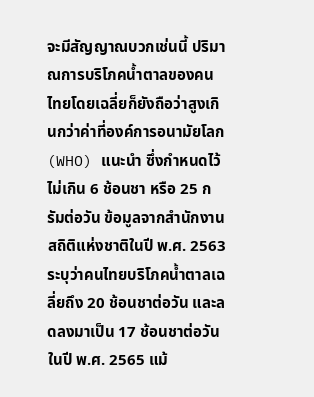จะมีสัญญาณบวกเช่นนี้ ปริมาณการบริโภคน้ำตาลของคนไทยโดยเฉลี่ยก็ยังถือว่าสูงเกินกว่าค่าที่องค์การอนามัยโลก (WHO) แนะนำ ซึ่งกำหนดไว้ไม่เกิน 6 ช้อนชา หรือ 25 กรัมต่อวัน ข้อมูลจากสำนักงานสถิติแห่งชาติในปี พ.ศ. 2563 ระบุว่าคนไทยบริโภคน้ำตาลเฉลี่ยถึง 20 ช้อนชาต่อวัน และลดลงมาเป็น 17 ช้อนชาต่อวันในปี พ.ศ. 2565 แม้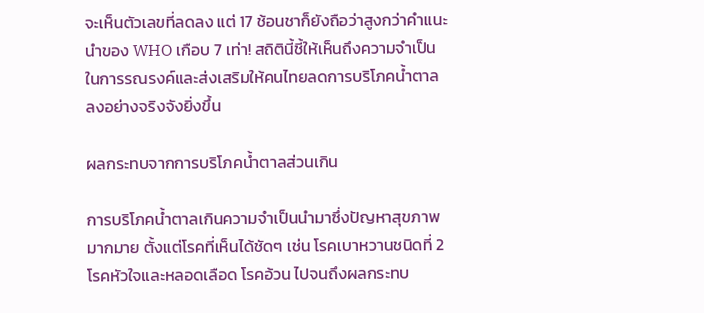จะเห็นตัวเลขที่ลดลง แต่ 17 ช้อนชาก็ยังถือว่าสูงกว่าคำแนะนำของ WHO เกือบ 7 เท่า! สถิตินี้ชี้ให้เห็นถึงความจำเป็นในการรณรงค์และส่งเสริมให้คนไทยลดการบริโภคน้ำตาลลงอย่างจริงจังยิ่งขึ้น

ผลกระทบจากการบริโภคน้ำตาลส่วนเกิน

การบริโภคน้ำตาลเกินความจำเป็นนำมาซึ่งปัญหาสุขภาพมากมาย ตั้งแต่โรคที่เห็นได้ชัดๆ เช่น โรคเบาหวานชนิดที่ 2 โรคหัวใจและหลอดเลือด โรคอ้วน ไปจนถึงผลกระทบ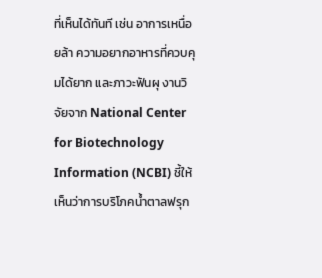ที่เห็นได้ทันที เช่น อาการเหนื่อยล้า ความอยากอาหารที่ควบคุมได้ยาก และภาวะฟันผุ งานวิจัยจาก National Center for Biotechnology Information (NCBI) ชี้ให้เห็นว่าการบริโภคน้ำตาลฟรุก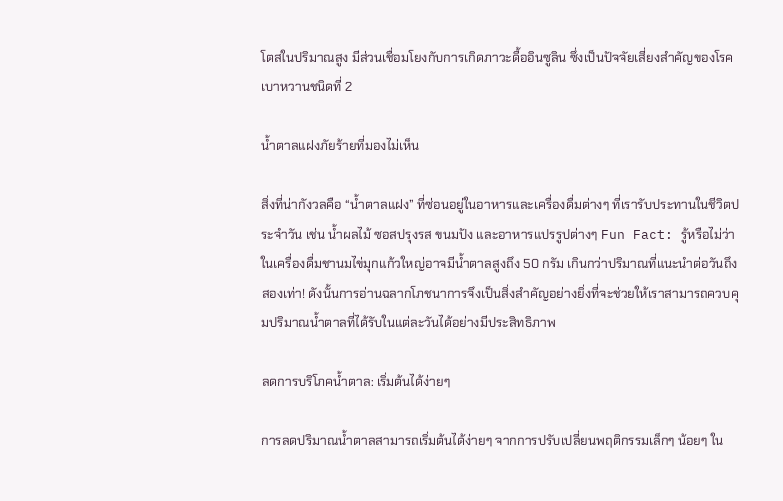โตสในปริมาณสูง มีส่วนเชื่อมโยงกับการเกิดภาวะดื้ออินซูลิน ซึ่งเป็นปัจจัยเสี่ยงสำคัญของโรคเบาหวานชนิดที่ 2

น้ำตาลแฝงภัยร้ายที่มองไม่เห็น

สิ่งที่น่ากังวลคือ “น้ำตาลแฝง” ที่ซ่อนอยู่ในอาหารและเครื่องดื่มต่างๆ ที่เรารับประทานในชีวิตประจำวัน เช่น น้ำผลไม้ ซอสปรุงรส ขนมปัง และอาหารแปรรูปต่างๆ Fun Fact: รู้หรือไม่ว่าในเครื่องดื่มชานมไข่มุกแก้วใหญ่อาจมีน้ำตาลสูงถึง 50 กรัม เกินกว่าปริมาณที่แนะนำต่อวันถึงสองเท่า! ดังนั้นการอ่านฉลากโภชนาการจึงเป็นสิ่งสำคัญอย่างยิ่งที่จะช่วยให้เราสามารถควบคุมปริมาณน้ำตาลที่ได้รับในแต่ละวันได้อย่างมีประสิทธิภาพ

ลดการบริโภคน้ำตาล: เริ่มต้นได้ง่ายๆ

การลดปริมาณน้ำตาลสามารถเริ่มต้นได้ง่ายๆ จากการปรับเปลี่ยนพฤติกรรมเล็กๆ น้อยๆ ใน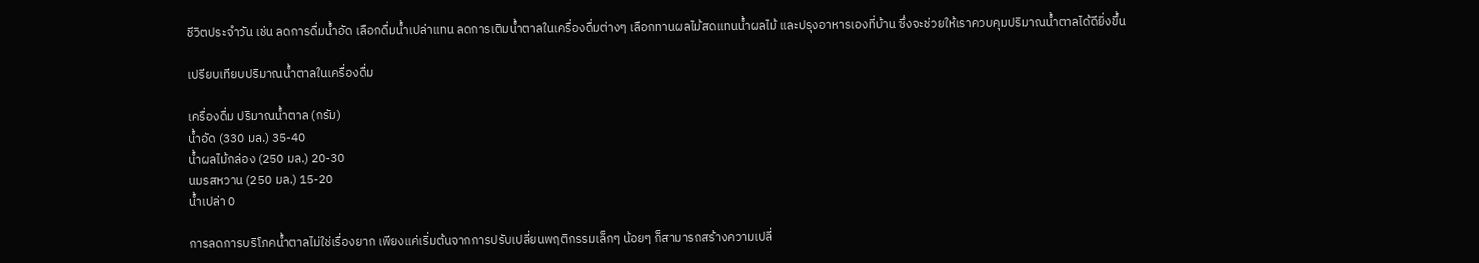ชีวิตประจำวัน เช่น ลดการดื่มน้ำอัด เลือกดื่มน้ำเปล่าแทน ลดการเติมน้ำตาลในเครื่องดื่มต่างๆ เลือกทานผลไม้สดแทนน้ำผลไม้ และปรุงอาหารเองที่บ้าน ซึ่งจะช่วยให้เราควบคุมปริมาณน้ำตาลได้ดียิ่งขึ้น

เปรียบเทียบปริมาณน้ำตาลในเครื่องดื่ม

เครื่องดื่ม ปริมาณน้ำตาล (กรัม)
น้ำอัด (330 มล.) 35-40
น้ำผลไม้กล่อง (250 มล.) 20-30
นมรสหวาน (250 มล.) 15-20
น้ำเปล่า 0

การลดการบริโภคน้ำตาลไม่ใช่เรื่องยาก เพียงแค่เริ่มต้นจากการปรับเปลี่ยนพฤติกรรมเล็กๆ น้อยๆ ก็สามารถสร้างความเปลี่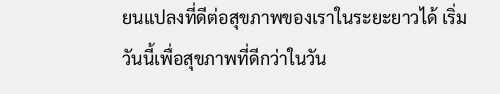ยนแปลงที่ดีต่อสุขภาพของเราในระยะยาวได้ เริ่มวันนี้เพื่อสุขภาพที่ดีกว่าในวัน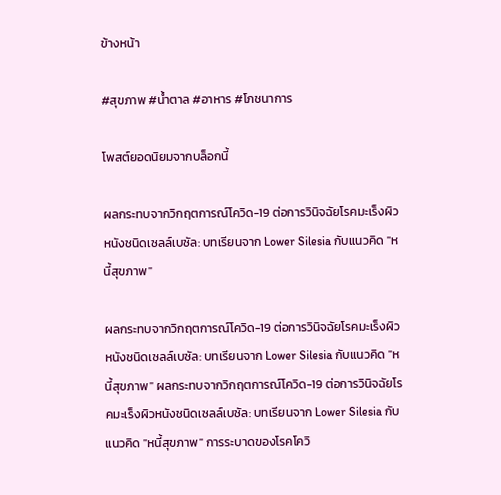ข้างหน้า

#สุขภาพ #น้ำตาล #อาหาร #โภชนาการ

โพสต์ยอดนิยมจากบล็อกนี้

ผลกระทบจากวิกฤตการณ์โควิด-19 ต่อการวินิจฉัยโรคมะเร็งผิวหนังชนิดเซลล์เบซัล: บทเรียนจาก Lower Silesia กับแนวคิด "หนี้สุขภาพ"

ผลกระทบจากวิกฤตการณ์โควิด-19 ต่อการวินิจฉัยโรคมะเร็งผิวหนังชนิดเซลล์เบซัล: บทเรียนจาก Lower Silesia กับแนวคิด "หนี้สุขภาพ" ผลกระทบจากวิกฤตการณ์โควิด-19 ต่อการวินิจฉัยโรคมะเร็งผิวหนังชนิดเซลล์เบซัล: บทเรียนจาก Lower Silesia กับแนวคิด "หนี้สุขภาพ" การระบาดของโรคโควิ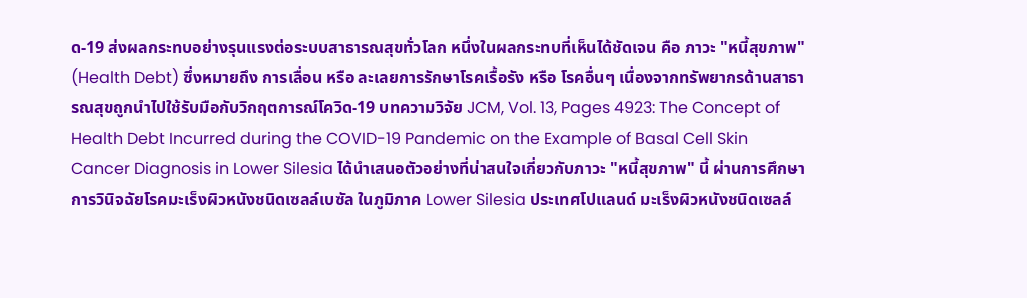ด-19 ส่งผลกระทบอย่างรุนแรงต่อระบบสาธารณสุขทั่วโลก หนึ่งในผลกระทบที่เห็นได้ชัดเจน คือ ภาวะ "หนี้สุขภาพ" (Health Debt) ซึ่งหมายถึง การเลื่อน หรือ ละเลยการรักษาโรคเรื้อรัง หรือ โรคอื่นๆ เนื่องจากทรัพยากรด้านสาธารณสุขถูกนำไปใช้รับมือกับวิกฤตการณ์โควิด-19 บทความวิจัย JCM, Vol. 13, Pages 4923: The Concept of Health Debt Incurred during the COVID-19 Pandemic on the Example of Basal Cell Skin Cancer Diagnosis in Lower Silesia ได้นำเสนอตัวอย่างที่น่าสนใจเกี่ยวกับภาวะ "หนี้สุขภาพ" นี้ ผ่านการศึกษาการวินิจฉัยโรคมะเร็งผิวหนังชนิดเซลล์เบซัล ในภูมิภาค Lower Silesia ประเทศโปแลนด์ มะเร็งผิวหนังชนิดเซลล์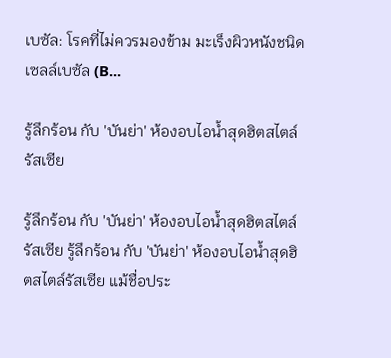เบซัล: โรคที่ไม่ควรมองข้าม มะเร็งผิวหนังชนิดเซลล์เบซัล (B...

รู้ลึกร้อน กับ 'บันย่า' ห้องอบไอน้ำสุดฮิตสไตล์รัสเซีย

รู้ลึกร้อน กับ 'บันย่า' ห้องอบไอน้ำสุดฮิตสไตล์รัสเซีย รู้ลึกร้อน กับ 'บันย่า' ห้องอบไอน้ำสุดฮิตสไตล์รัสเซีย แม้ชื่อประ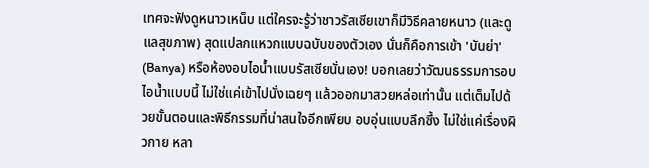เทศจะฟังดูหนาวเหน็บ แต่ใครจะรู้ว่าชาวรัสเซียเขาก็มีวิธีคลายหนาว (และดูแลสุขภาพ) สุดแปลกแหวกแบบฉบับของตัวเอง นั่นก็คือการเข้า 'บันย่า' (Banya) หรือห้องอบไอน้ำแบบรัสเซียนั่นเอง! บอกเลยว่าวัฒนธรรมการอบไอน้ำแบบนี้ ไม่ใช่แค่เข้าไปนั่งเฉยๆ แล้วออกมาสวยหล่อเท่านั้น แต่เต็มไปด้วยขั้นตอนและพิธีกรรมที่น่าสนใจอีกเพียบ อบอุ่นแบบลึกซึ้ง ไม่ใช่แค่เรื่องผิวกาย หลา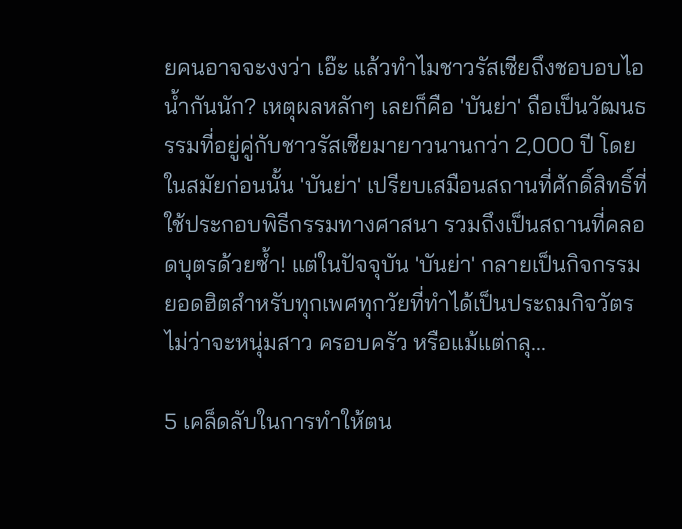ยคนอาจจะงงว่า เอ๊ะ แล้วทำไมชาวรัสเซียถึงชอบอบไอน้ำกันนัก? เหตุผลหลักๆ เลยก็คือ 'บันย่า' ถือเป็นวัฒนธรรมที่อยู่คู่กับชาวรัสเซียมายาวนานกว่า 2,000 ปี โดยในสมัยก่อนนั้น 'บันย่า' เปรียบเสมือนสถานที่ศักดิ์สิทธิ์ที่ใช้ประกอบพิธีกรรมทางศาสนา รวมถึงเป็นสถานที่คลอดบุตรด้วยซ้ำ! แต่ในปัจจุบัน 'บันย่า' กลายเป็นกิจกรรมยอดฮิตสำหรับทุกเพศทุกวัยที่ทำได้เป็นประถมกิจวัตร ไม่ว่าจะหนุ่มสาว ครอบครัว หรือแม้แต่กลุ...

5 เคล็ดลับในการทำให้ตน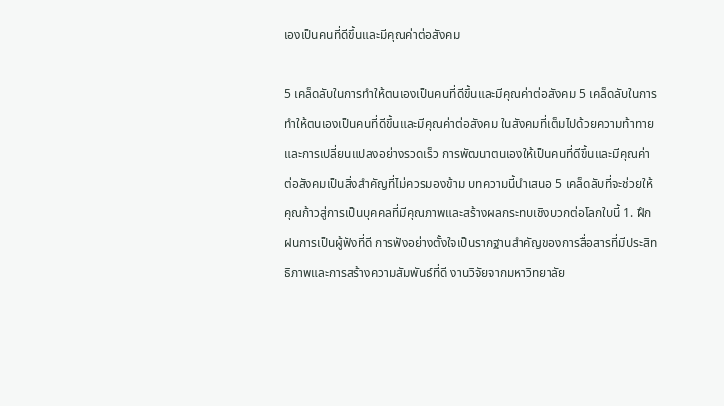เองเป็นคนที่ดีขึ้นและมีคุณค่าต่อสังคม

5 เคล็ดลับในการทำให้ตนเองเป็นคนที่ดีขึ้นและมีคุณค่าต่อสังคม 5 เคล็ดลับในการทำให้ตนเองเป็นคนที่ดีขึ้นและมีคุณค่าต่อสังคม ในสังคมที่เต็มไปด้วยความท้าทายและการเปลี่ยนแปลงอย่างรวดเร็ว การพัฒนาตนเองให้เป็นคนที่ดีขึ้นและมีคุณค่าต่อสังคมเป็นสิ่งสำคัญที่ไม่ควรมองข้าม บทความนี้นำเสนอ 5 เคล็ดลับที่จะช่วยให้คุณก้าวสู่การเป็นบุคคลที่มีคุณภาพและสร้างผลกระทบเชิงบวกต่อโลกใบนี้ 1. ฝึกฝนการเป็นผู้ฟังที่ดี การฟังอย่างตั้งใจเป็นรากฐานสำคัญของการสื่อสารที่มีประสิทธิภาพและการสร้างความสัมพันธ์ที่ดี งานวิจัยจากมหาวิทยาลัย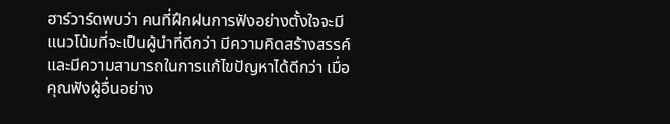ฮาร์วาร์ดพบว่า คนที่ฝึกฝนการฟังอย่างตั้งใจจะมีแนวโน้มที่จะเป็นผู้นำที่ดีกว่า มีความคิดสร้างสรรค์ และมีความสามารถในการแก้ไขปัญหาได้ดีกว่า เมื่อคุณฟังผู้อื่นอย่าง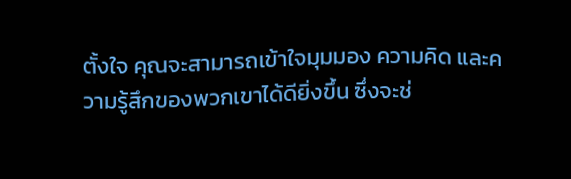ตั้งใจ คุณจะสามารถเข้าใจมุมมอง ความคิด และความรู้สึกของพวกเขาได้ดียิ่งขึ้น ซึ่งจะช่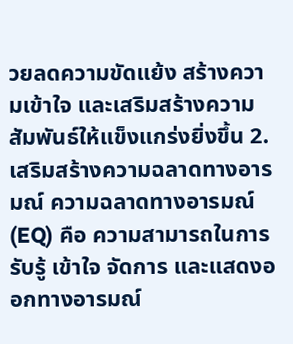วยลดความขัดแย้ง สร้างความเข้าใจ และเสริมสร้างความสัมพันธ์ให้แข็งแกร่งยิ่งขึ้น 2. เสริมสร้างความฉลาดทางอารมณ์ ความฉลาดทางอารมณ์ (EQ) คือ ความสามารถในการรับรู้ เข้าใจ จัดการ และแสดงออกทางอารมณ์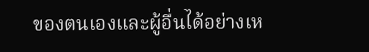ของตนเองและผู้อื่นได้อย่างเห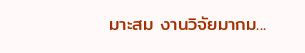มาะสม งานวิจัยมากม...